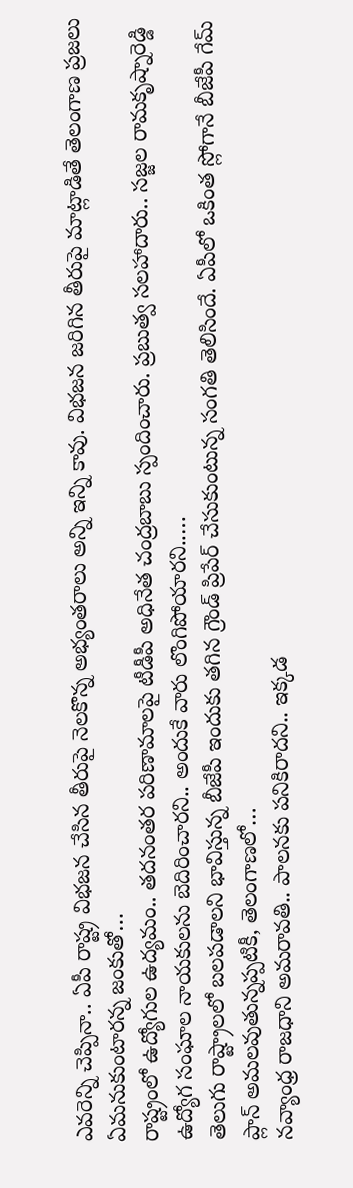ఎవరెన్ని చెప్పినా.. ఏపీ రాష్ట్ర విభజన చేసిన తీరుపై నెలకొన్న అభ్యంతరాలు అన్ని ఇన్ని కావు. విభజన జరిగిన తీరుపై మాట్లాడితే తెలంగాణ ప్రజలు ఏమనుకుంటారన్న జంకుతో…
రాష్ట్రంలో ఉద్యోగుల ఉద్యమం.. తదనంతర పరిణామాలపై టీడీపీ అధినేత చంద్రబాబు స్పందించారు. ప్రబుత్వ సలహాదారు.. సజ్జల రామకృష్నారెడ్డి ఉద్యోగ సంఘాల నాయకులను బెదిరించారని.. అందుకే వారు లొంగిపోయారని..…
తెలుగు రాష్ట్రాలలో బలపడాలని భావిస్తున్న బీజేపీ ఇందుకు తగిన గ్రౌండ్ ప్రిపేర్ చేసుకుంటున్న సంగతి తెలిసిందే. ఏపీలో ఒకింత స్లోగానే బీజేపీ గేమ్ ప్లాన్ అమలవుతున్నప్పటికీ, తెలంగాణలో…
నవ్యాంధ్ర రాజధాని అమరావతి.. పాలనకు పనికిరాదని.. ఇక్కడ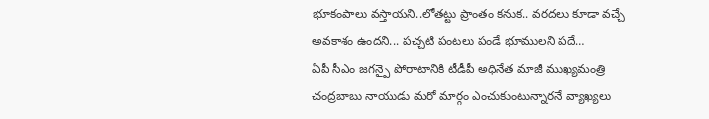భూకంపాలు వస్తాయని..లోతట్టు ప్రాంతం కనుక.. వరదలు కూడా వచ్చే అవకాశం ఉందని... పచ్చటి పంటలు పండే భూములని పదే…
ఏపీ సీఎం జగన్పై పోరాటానికి టీడీపీ అధినేత మాజీ ముఖ్యమంత్రి చంద్రబాబు నాయుడు మరో మార్గం ఎంచుకుంటున్నారనే వ్యాఖ్యలు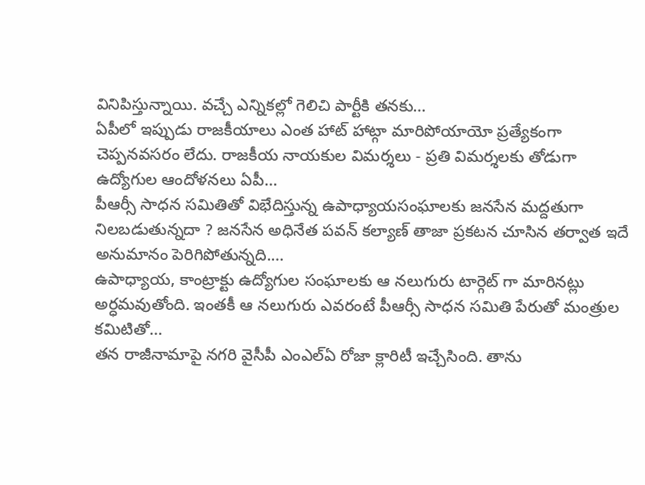వినిపిస్తున్నాయి. వచ్చే ఎన్నికల్లో గెలిచి పార్టీకి తనకు…
ఏపీలో ఇప్పుడు రాజకీయాలు ఎంత హాట్ హాట్గా మారిపోయాయో ప్రత్యేకంగా చెప్పనవసరం లేదు. రాజకీయ నాయకుల విమర్శలు - ప్రతి విమర్శలకు తోడుగా ఉద్యోగుల ఆందోళనలు ఏపీ…
పీఆర్సీ సాధన సమితితో విభేదిస్తున్న ఉపాధ్యాయసంఘాలకు జనసేన మద్దతుగా నిలబడుతున్నదా ? జనసేన అధినేత పవన్ కల్యాణ్ తాజా ప్రకటన చూసిన తర్వాత ఇదే అనుమానం పెరిగిపోతున్నది.…
ఉపాధ్యాయ, కాంట్రాక్టు ఉద్యోగుల సంఘాలకు ఆ నలుగురు టార్గెట్ గా మారినట్లు అర్ధమవుతోంది. ఇంతకీ ఆ నలుగురు ఎవరంటే పీఆర్సీ సాధన సమితి పేరుతో మంత్రుల కమిటితో…
తన రాజీనామాపై నగరి వైసీపీ ఎంఎల్ఏ రోజా క్లారిటీ ఇచ్చేసింది. తాను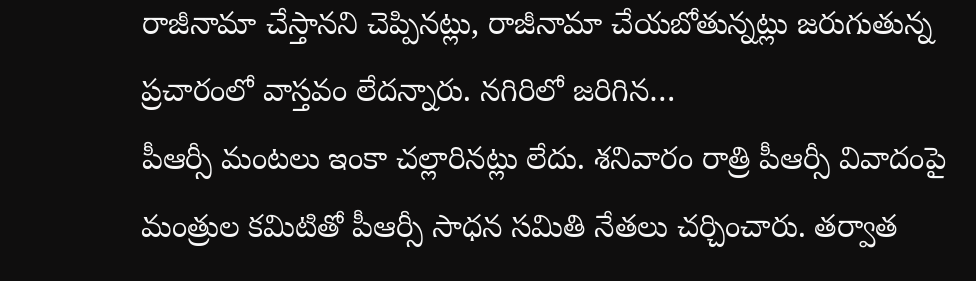రాజీనామా చేస్తానని చెప్పినట్లు, రాజీనామా చేయబోతున్నట్లు జరుగుతున్న ప్రచారంలో వాస్తవం లేదన్నారు. నగిరిలో జరిగిన…
పీఆర్సీ మంటలు ఇంకా చల్లారినట్లు లేదు. శనివారం రాత్రి పీఆర్సీ వివాదంపై మంత్రుల కమిటితో పీఆర్సీ సాధన సమితి నేతలు చర్చించారు. తర్వాత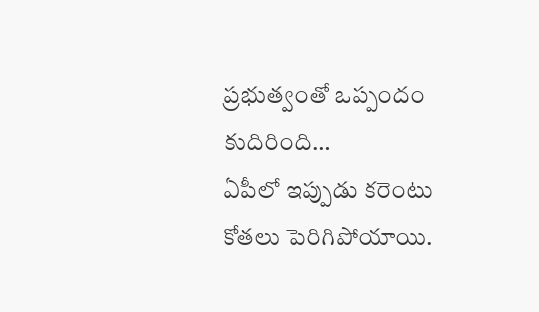ప్రభుత్వంతో ఒప్పందం కుదిరింది…
ఏపీలో ఇప్పుడు కరెంటు కోతలు పెరిగిపోయాయి.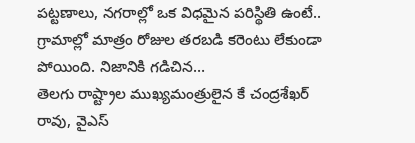పట్టణాలు, నగరాల్లో ఒక విధమైన పరిస్థితి ఉంటే.. గ్రామాల్లో మాత్రం రోజుల తరబడి కరెంటు లేకుండా పోయింది. నిజానికి గడిచిన…
తెలగు రాష్ట్రాల ముఖ్యమంత్రులైన కే చంద్రశేఖర్ రావు, వైఎస్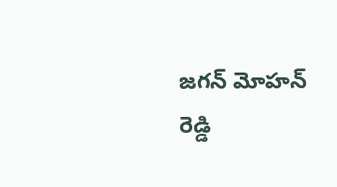జగన్ మోహన్ రెడ్డి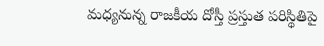మధ్యనున్న రాజకీయ దోస్తీ ప్రస్తుత పరిస్థితిపై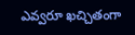ఎవ్వరూ ఖచ్చితంగా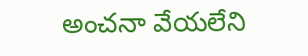అంచనా వేయలేని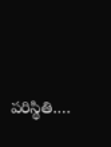పరిస్థితి.…